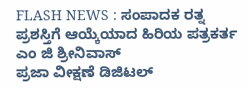FLASH NEWS : ಸಂಪಾದಕ ರತ್ನ ಪ್ರಶಸ್ತಿಗೆ ಆಯ್ಕೆಯಾದ ಹಿರಿಯ ಪತ್ರಕರ್ತ ಎಂ ಜಿ ಶ್ರೀನಿವಾಸ್
ಪ್ರಜಾ ವೀಕ್ಷಣೆ ಡಿಜಿಟಲ್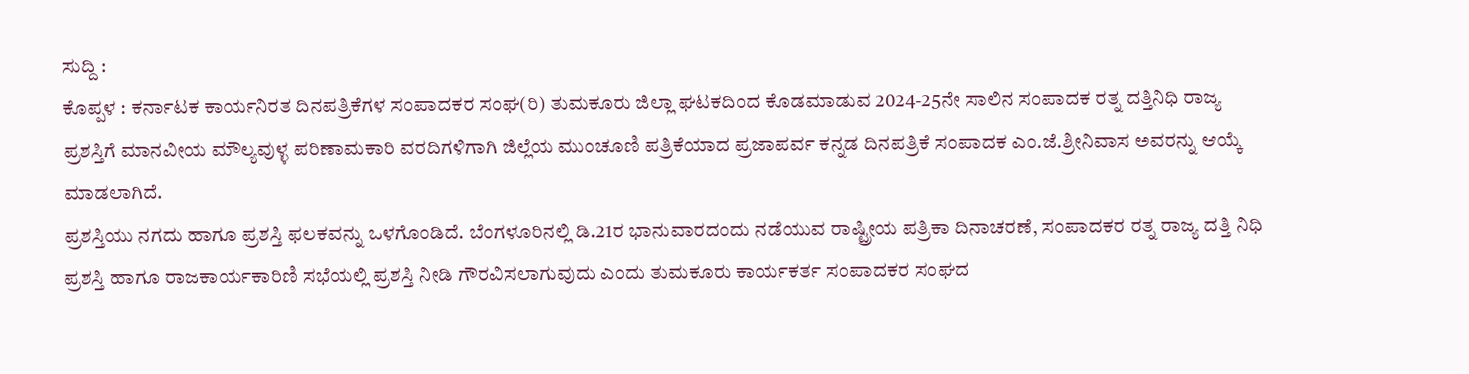ಸುದ್ದಿ :
ಕೊಪ್ಪಳ : ಕರ್ನಾಟಕ ಕಾರ್ಯನಿರತ ದಿನಪತ್ರಿಕೆಗಳ ಸಂಪಾದಕರ ಸಂಘ(ರಿ) ತುಮಕೂರು ಜಿಲ್ಲಾ ಘಟಕದಿಂದ ಕೊಡಮಾಡುವ 2024-25ನೇ ಸಾಲಿನ ಸಂಪಾದಕ ರತ್ನ ದತ್ತಿನಿಧಿ ರಾಜ್ಯ ಪ್ರಶಸ್ತಿಗೆ ಮಾನವೀಯ ಮೌಲ್ಯವುಳ್ಳ ಪರಿಣಾಮಕಾರಿ ವರದಿಗಳಿಗಾಗಿ ಜಿಲ್ಲೆಯ ಮುಂಚೂಣಿ ಪತ್ರಿಕೆಯಾದ ಪ್ರಜಾಪರ್ವ ಕನ್ನಡ ದಿನಪತ್ರಿಕೆ ಸಂಪಾದಕ ಎಂ.ಜೆ.ಶ್ರೀನಿವಾಸ ಅವರನ್ನು ಆಯ್ಕೆ ಮಾಡಲಾಗಿದೆ.
ಪ್ರಶಸ್ತಿಯು ನಗದು ಹಾಗೂ ಪ್ರಶಸ್ತಿ ಫಲಕವನ್ನು ಒಳಗೊಂಡಿದೆ. ಬೆಂಗಳೂರಿನಲ್ಲಿ ಡಿ.21ರ ಭಾನುವಾರದಂದು ನಡೆಯುವ ರಾಷ್ಟ್ರೀಯ ಪತ್ರಿಕಾ ದಿನಾಚರಣೆ, ಸಂಪಾದಕರ ರತ್ನ ರಾಜ್ಯ ದತ್ತಿ ನಿಧಿ ಪ್ರಶಸ್ತಿ ಹಾಗೂ ರಾಜಕಾರ್ಯಕಾರಿಣಿ ಸಭೆಯಲ್ಲಿ ಪ್ರಶಸ್ತಿ ನೀಡಿ ಗೌರವಿಸಲಾಗುವುದು ಎಂದು ತುಮಕೂರು ಕಾರ್ಯಕರ್ತ ಸಂಪಾದಕರ ಸಂಘದ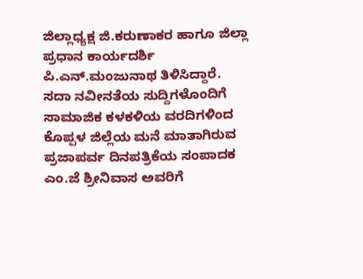ಜಿಲ್ಲಾಧ್ಯಕ್ಷ ಜಿ.ಕರುಣಾಕರ ಹಾಗೂ ಜಿಲ್ಲಾ ಪ್ರಧಾನ ಕಾರ್ಯದರ್ಶಿ ಪಿ.ಎನ್.ಮಂಜುನಾಥ ತಿಳಿಸಿದ್ದಾರೆ.
ಸದಾ ನವೀನತೆಯ ಸುದ್ದಿಗಳೊಂದಿಗೆ ಸಾಮಾಜಿಕ ಕಳಕಳಿಯ ವರದಿಗಳಿಂದ ಕೊಪ್ಪಳ ಜಿಲ್ಲೆಯ ಮನೆ ಮಾತಾಗಿರುವ ಪ್ರಜಾಪರ್ವ ದಿನಪತ್ರಿಕೆಯ ಸಂಪಾದಕ ಎಂ.ಜೆ ಶ್ರೀನಿವಾಸ ಅವರಿಗೆ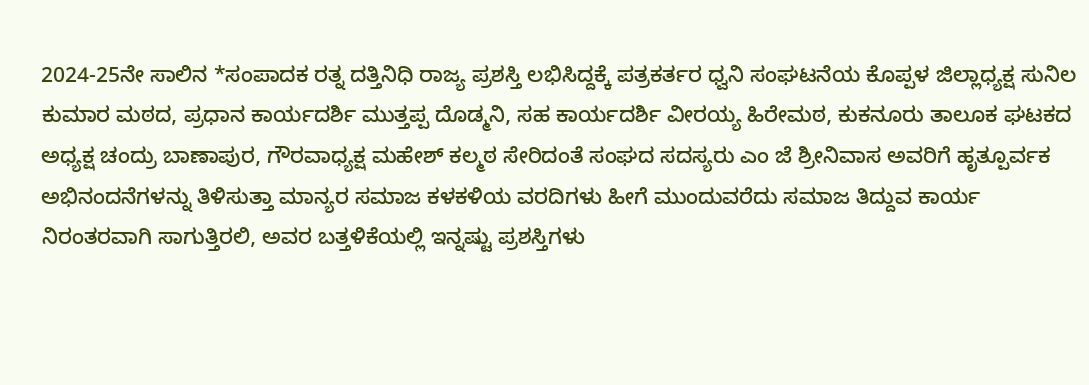2024-25ನೇ ಸಾಲಿನ *ಸಂಪಾದಕ ರತ್ನ ದತ್ತಿನಿಧಿ ರಾಜ್ಯ ಪ್ರಶಸ್ತಿ ಲಭಿಸಿದ್ದಕ್ಕೆ ಪತ್ರಕರ್ತರ ಧ್ವನಿ ಸಂಘಟನೆಯ ಕೊಪ್ಪಳ ಜಿಲ್ಲಾಧ್ಯಕ್ಷ ಸುನಿಲ ಕುಮಾರ ಮಠದ, ಪ್ರಧಾನ ಕಾರ್ಯದರ್ಶಿ ಮುತ್ತಪ್ಪ ದೊಡ್ಮನಿ, ಸಹ ಕಾರ್ಯದರ್ಶಿ ವೀರಯ್ಯ ಹಿರೇಮಠ, ಕುಕನೂರು ತಾಲೂಕ ಘಟಕದ ಅಧ್ಯಕ್ಷ ಚಂದ್ರು ಬಾಣಾಪುರ, ಗೌರವಾಧ್ಯಕ್ಷ ಮಹೇಶ್ ಕಲ್ಮಠ ಸೇರಿದಂತೆ ಸಂಘದ ಸದಸ್ಯರು ಎಂ ಜೆ ಶ್ರೀನಿವಾಸ ಅವರಿಗೆ ಹೃತ್ಪೂರ್ವಕ ಅಭಿನಂದನೆಗಳನ್ನು ತಿಳಿಸುತ್ತಾ ಮಾನ್ಯರ ಸಮಾಜ ಕಳಕಳಿಯ ವರದಿಗಳು ಹೀಗೆ ಮುಂದುವರೆದು ಸಮಾಜ ತಿದ್ದುವ ಕಾರ್ಯ ನಿರಂತರವಾಗಿ ಸಾಗುತ್ತಿರಲಿ, ಅವರ ಬತ್ತಳಿಕೆಯಲ್ಲಿ ಇನ್ನಷ್ಟು ಪ್ರಶಸ್ತಿಗಳು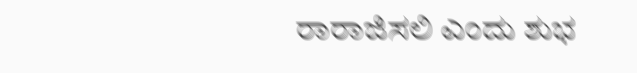ರಾರಾಜಿಸಲಿ ಎಂದು ಶುಭ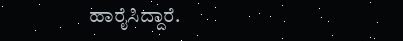ಹಾರೈಸಿದ್ದಾರೆ.